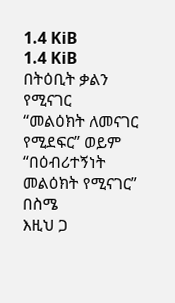1.4 KiB
1.4 KiB
በትዕቢት ቃልን የሚናገር
“መልዕክት ለመናገር የሚደፍር” ወይም “በዕብሪተኝነት መልዕክት የሚናገር”
በስሜ
እዚህ ጋ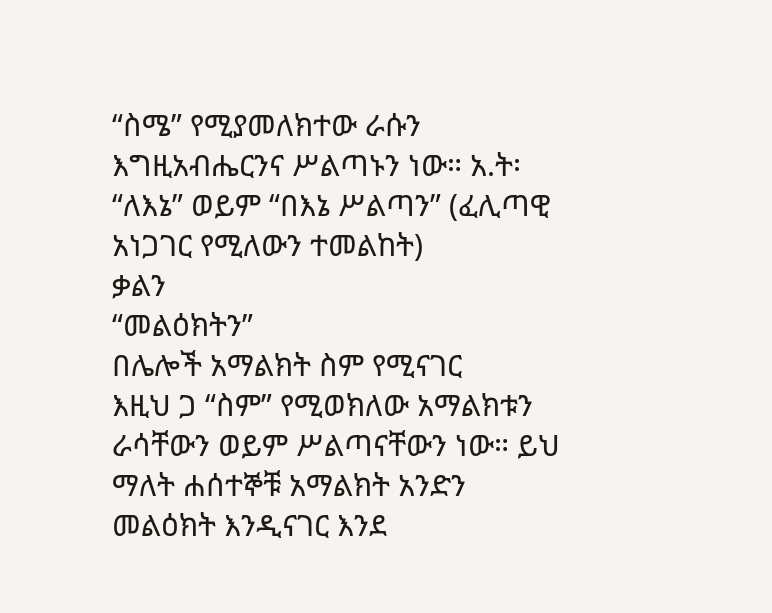“ስሜ” የሚያመለክተው ራሱን እግዚአብሔርንና ሥልጣኑን ነው። አ.ት፡ “ለእኔ” ወይም “በእኔ ሥልጣን” (ፈሊጣዊ አነጋገር የሚለውን ተመልከት)
ቃልን
“መልዕክትን”
በሌሎች አማልክት ስም የሚናገር
እዚህ ጋ “ስም” የሚወክለው አማልክቱን ራሳቸውን ወይም ሥልጣናቸውን ነው። ይህ ማለት ሐሰተኞቹ አማልክት አንድን መልዕክት እንዲናገር እንደ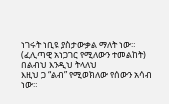ነገሩት ነቢዩ ያስታውቃል ማለት ነው። (ፈሊጣዊ አነጋገር የሚለውን ተመልከት)
በልብህ እንዲህ ትላለህ
እዚህ ጋ “ልብ” የሚወክለው የሰውን አሳብ ነው።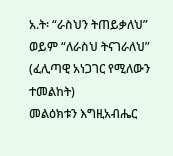አ.ት፡ “ራስህን ትጠይቃለህ” ወይም “ለራስህ ትናገራለህ” (ፈሊጣዊ አነጋገር የሚለውን ተመልከት)
መልዕክቱን እግዚአብሔር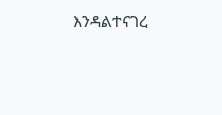እንዳልተናገረ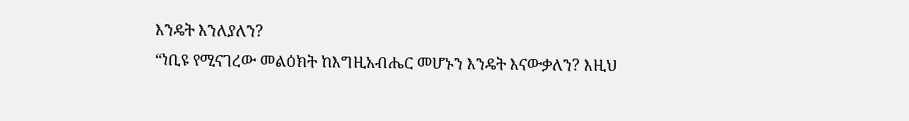እንዴት እንለያለን?
“ነቢዩ የሚናገረው መልዕክት ከእግዚአብሔር መሆኑን እንዴት እናውቃለን? እዚህ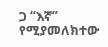ጋ “እኛ” የሚያመለክተው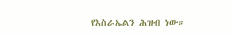የእስራኤልን ሕዝብ ነው።